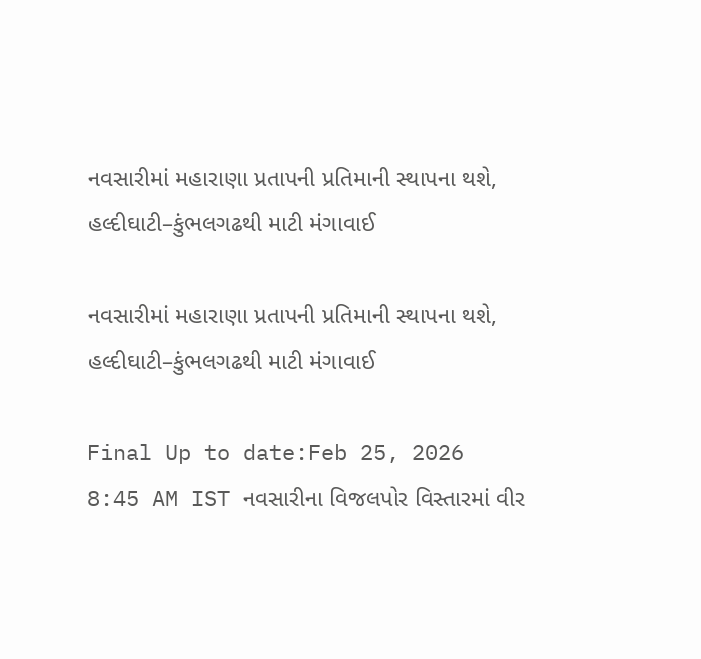નવસારીમાં મહારાણા પ્રતાપની પ્રતિમાની સ્થાપના થશે, હલ્દીઘાટી–કુંભલગઢથી માટી મંગાવાઈ

નવસારીમાં મહારાણા પ્રતાપની પ્રતિમાની સ્થાપના થશે, હલ્દીઘાટી–કુંભલગઢથી માટી મંગાવાઈ

Final Up to date:Feb 25, 2026 8:45 AM IST નવસારીના વિજલપોર વિસ્તારમાં વીર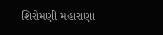શિરોમણી મહારાણા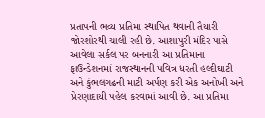પ્રતાપની ભવ્ય પ્રતિમા સ્થાપિત થવાની તૈયારી જોરશોરથી ચાલી રહી છે. આશાપુરી મંદિર પાસે આવેલા સર્કલ પર બનનારી આ પ્રતિમાના ફાઉન્ડેશનમાં રાજસ્થાનની પવિત્ર ધરતી હલ્દીઘાટી અને કુંભલગઢની માટી અર્પણ કરી એક અનોખી અને પ્રેરણાદાયી પહેલ કરવામાં આવી છે. આ પ્રતિમા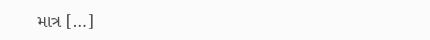માત્ર […]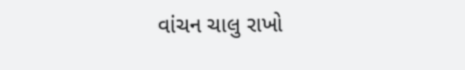વાંચન ચાલુ રાખો